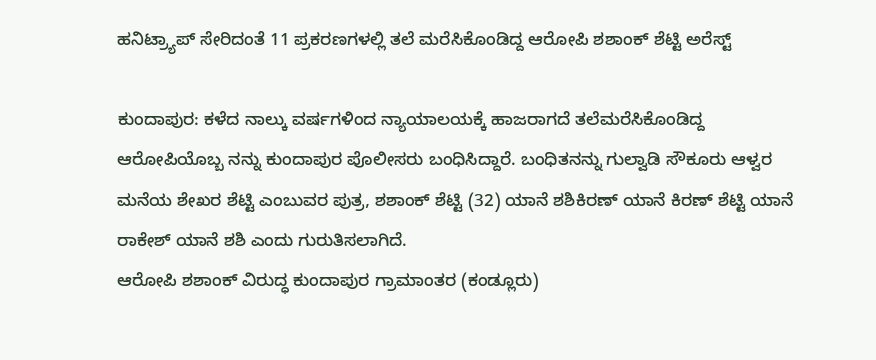ಹನಿಟ್ರ್ಯಾಪ್ ಸೇರಿದಂತೆ 11 ಪ್ರಕರಣಗಳಲ್ಲಿ ತಲೆ ಮರೆಸಿಕೊಂಡಿದ್ದ ಆರೋಪಿ ಶಶಾಂಕ್ ಶೆಟ್ಟಿ ಅರೆಸ್ಟ್

ಕುಂದಾಪುರ: ಕಳೆದ ನಾಲ್ಕು ವರ್ಷಗಳಿಂದ ನ್ಯಾಯಾಲಯಕ್ಕೆ ಹಾಜರಾಗದೆ ತಲೆಮರೆಸಿಕೊಂಡಿದ್ದ ಆರೋಪಿಯೊಬ್ಬ ನನ್ನು ಕುಂದಾಪುರ ಪೊಲೀಸರು ಬಂಧಿಸಿದ್ದಾರೆ. ಬಂಧಿತನನ್ನು ಗುಲ್ವಾಡಿ ಸೌಕೂರು ಆಳ್ವರ ಮನೆಯ ಶೇಖರ ಶೆಟ್ಟಿ ಎಂಬುವರ ಪುತ್ರ, ಶಶಾಂಕ್ ಶೆಟ್ಟಿ (32) ಯಾನೆ ಶಶಿಕಿರಣ್ ಯಾನೆ ಕಿರಣ್ ಶೆಟ್ಟಿ ಯಾನೆ ರಾಕೇಶ್ ಯಾನೆ ಶಶಿ ಎಂದು ಗುರುತಿಸಲಾಗಿದೆ.
ಆರೋಪಿ ಶಶಾಂಕ್ ವಿರುದ್ಧ ಕುಂದಾಪುರ ಗ್ರಾಮಾಂತರ (ಕಂಡ್ಲೂರು)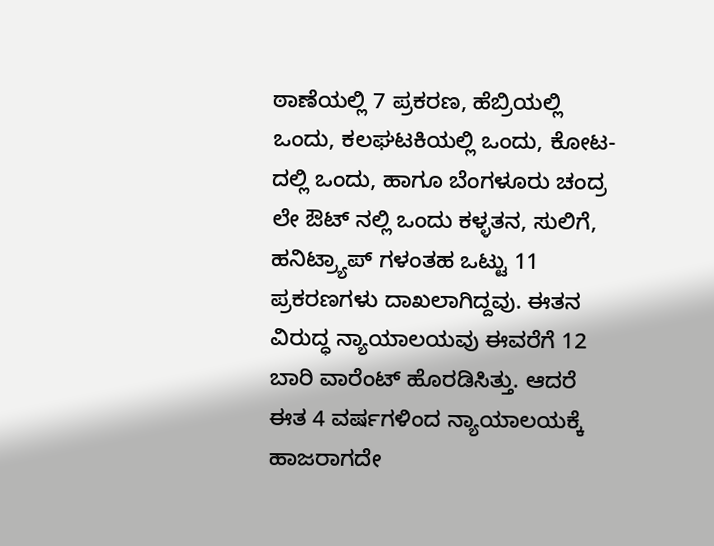ಠಾಣೆಯಲ್ಲಿ 7 ಪ್ರಕರಣ, ಹೆಬ್ರಿಯಲ್ಲಿ ಒಂದು, ಕಲಘಟಕಿಯಲ್ಲಿ ಒಂದು, ಕೋಟ-ದಲ್ಲಿ ಒಂದು, ಹಾಗೂ ಬೆಂಗಳೂರು ಚಂದ್ರ ಲೇ ಔಟ್ ನಲ್ಲಿ ಒಂದು ಕಳ್ಳತನ, ಸುಲಿಗೆ, ಹನಿಟ್ರ್ಯಾಪ್ ಗಳಂತಹ ಒಟ್ಟು 11 ಪ್ರಕರಣಗಳು ದಾಖಲಾಗಿದ್ದವು. ಈತನ ವಿರುದ್ಧ ನ್ಯಾಯಾಲಯವು ಈವರೆಗೆ 12 ಬಾರಿ ವಾರೆಂಟ್ ಹೊರಡಿಸಿತ್ತು. ಆದರೆ ಈತ 4 ವರ್ಷಗಳಿಂದ ನ್ಯಾಯಾಲಯಕ್ಕೆ ಹಾಜರಾಗದೇ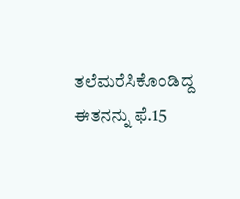ತಲೆಮರೆಸಿಕೊಂಡಿದ್ದ ಈತನನ್ನು ಫೆ.15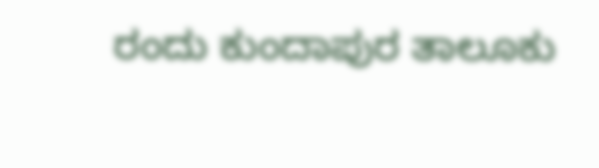ರಂದು ಕುಂದಾಪುರ ತಾಲೂಕು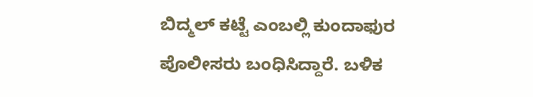ಬಿದ್ಮಲ್ ಕಟ್ಟೆ ಎಂಬಲ್ಲಿ ಕುಂದಾಫುರ ಪೊಲೀಸರು ಬಂಧಿಸಿದ್ದಾರೆ. ಬಳಿಕ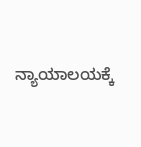ನ್ಯಾಯಾಲಯಕ್ಕೆ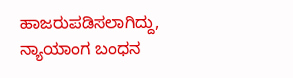ಹಾಜರುಪಡಿಸಲಾಗಿದ್ದು, ನ್ಯಾಯಾಂಗ ಬಂಧನ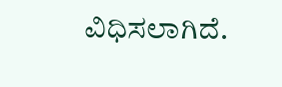ವಿಧಿಸಲಾಗಿದೆ.